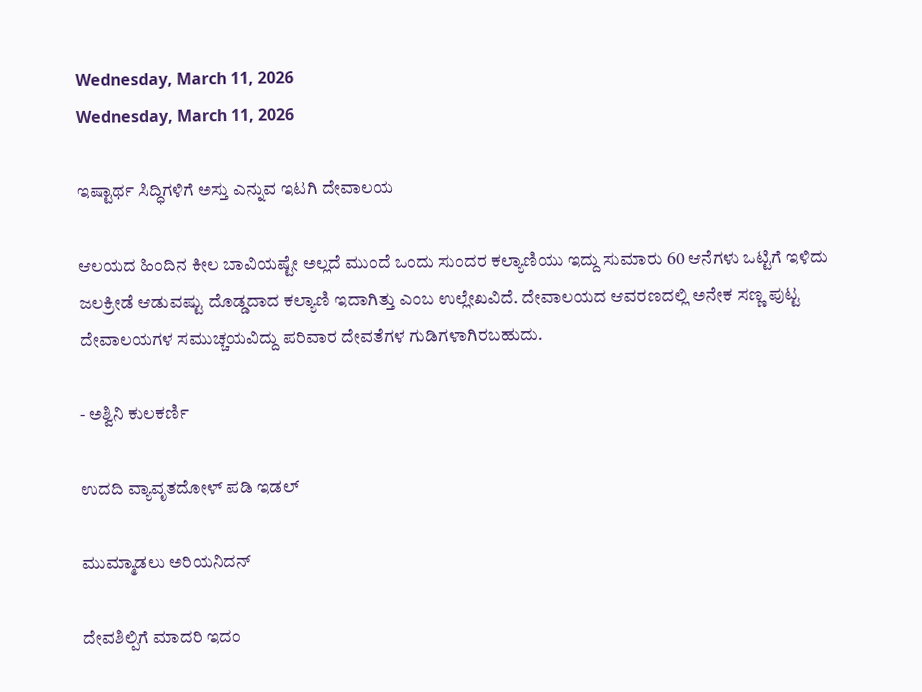Wednesday, March 11, 2026
Wednesday, March 11, 2026

ಇಷ್ಟಾರ್ಥ ಸಿದ್ಧಿಗಳಿಗೆ ಅಸ್ತು ಎನ್ನುವ ಇಟಗಿ ದೇವಾಲಯ

ಆಲಯದ ಹಿಂದಿನ ಕೀಲ ಬಾವಿಯಷ್ಟೇ ಅಲ್ಲದೆ ಮುಂದೆ ಒಂದು ಸುಂದರ ಕಲ್ಯಾಣಿಯು ಇದ್ದು ಸುಮಾರು 60 ಆನೆಗಳು ಒಟ್ಟಿಗೆ ಇಳಿದು ಜಲಕ್ರೀಡೆ ಆಡುವಷ್ಟು ದೊಡ್ಡದಾದ ಕಲ್ಯಾಣಿ ಇದಾಗಿತ್ತು ಎಂಬ ಉಲ್ಲೇಖವಿದೆ. ದೇವಾಲಯದ ಆವರಣದಲ್ಲಿ ಅನೇಕ ಸಣ್ಣ ಪುಟ್ಟ ದೇವಾಲಯಗಳ ಸಮುಚ್ಚಯವಿದ್ದು ಪರಿವಾರ ದೇವತೆಗಳ ಗುಡಿಗಳಾಗಿರಬಹುದು.

- ಅಶ್ವಿನಿ ಕುಲಕರ್ಣಿ

ಉದದಿ ವ್ಯಾವೃತದೋಳ್ ಪಡಿ ಇಡಲ್

ಮುಮ್ಮಾಡಲು ಅರಿಯನಿದನ್

ದೇವಶಿಲ್ಪಿಗೆ ಮಾದರಿ ಇದಂ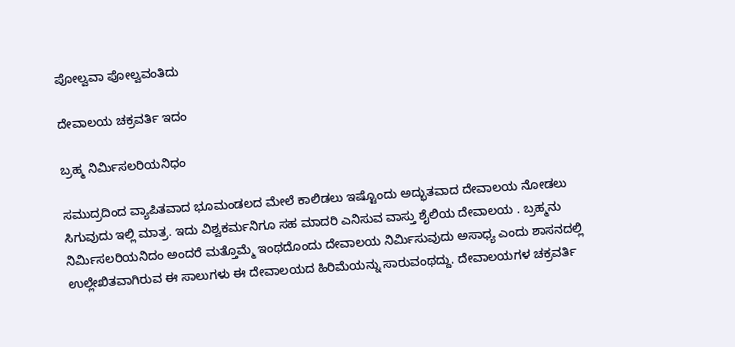ಪೋಲ್ವವಾ ಪೋಲ್ವವಂತಿದು

ದೇವಾಲಯ ಚಕ್ರವರ್ತಿ ಇದಂ

ಬ್ರಹ್ಮ ನಿರ್ಮಿಸಲರಿಯನಿಧಂ

ಸಮುದ್ರದಿಂದ ವ್ಯಾಪಿತವಾದ ಭೂಮಂಡಲದ ಮೇಲೆ ಕಾಲಿಡಲು ಇಷ್ಟೊಂದು ಅದ್ಭುತವಾದ ದೇವಾಲಯ ನೋಡಲು ಸಿಗುವುದು ಇಲ್ಲಿ ಮಾತ್ರ. ಇದು ವಿಶ್ವಕರ್ಮನಿಗೂ ಸಹ ಮಾದರಿ ಎನಿಸುವ ವಾಸ್ತು ಶೈಲಿಯ ದೇವಾಲಯ . ಬ್ರಹ್ಮನು ನಿರ್ಮಿಸಲರಿಯನಿದಂ ಅಂದರೆ ಮತ್ತೊಮ್ಮೆ ಇಂಥದೊಂದು ದೇವಾಲಯ ನಿರ್ಮಿಸುವುದು ಅಸಾಧ್ಯ ಎಂದು ಶಾಸನದಲ್ಲಿ ಉಲ್ಲೇಖಿತವಾಗಿರುವ ಈ ಸಾಲುಗಳು ಈ ದೇವಾಲಯದ ಹಿರಿಮೆಯನ್ನು ಸಾರುವಂಥದ್ದು. ದೇವಾಲಯಗಳ ಚಕ್ರವರ್ತಿ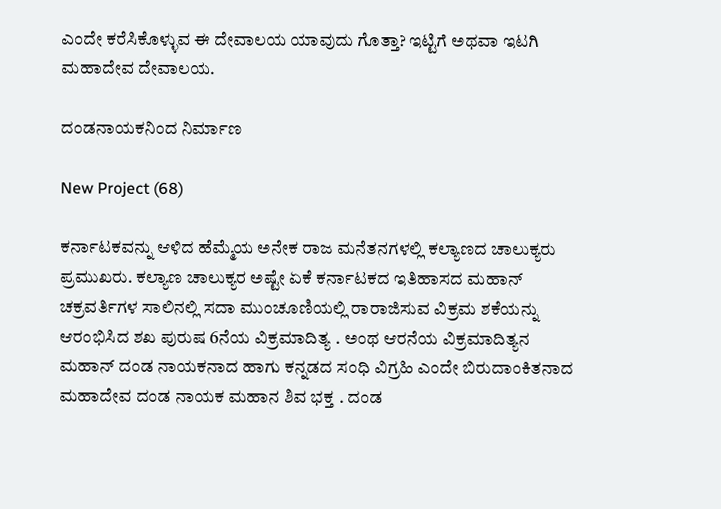ಎಂದೇ ಕರೆಸಿಕೊಳ್ಳುವ ಈ ದೇವಾಲಯ ಯಾವುದು ಗೊತ್ತಾ? ಇಟ್ಟಿಗೆ ಅಥವಾ ಇಟಗಿ ಮಹಾದೇವ ದೇವಾಲಯ.

ದಂಡನಾಯಕನಿಂದ ನಿರ್ಮಾಣ

New Project (68)

ಕರ್ನಾಟಕವನ್ನು ಆಳಿದ ಹೆಮ್ಮೆಯ ಅನೇಕ ರಾಜ ಮನೆತನಗಳಲ್ಲಿ ಕಲ್ಯಾಣದ ಚಾಲುಕ್ಯರು ಪ್ರಮುಖರು. ಕಲ್ಯಾಣ ಚಾಲುಕ್ಯರ ಅಷ್ಟೇ ಏಕೆ ಕರ್ನಾಟಕದ ಇತಿಹಾಸದ ಮಹಾನ್ ಚಕ್ರವರ್ತಿಗಳ ಸಾಲಿನಲ್ಲಿ ಸದಾ ಮುಂಚೂಣಿಯಲ್ಲಿ ರಾರಾಜಿಸುವ ವಿಕ್ರಮ ಶಕೆಯನ್ನು ಆರಂಭಿಸಿದ ಶಖ ಪುರುಷ 6ನೆಯ ವಿಕ್ರಮಾದಿತ್ಯ . ಅಂಥ ಆರನೆಯ ವಿಕ್ರಮಾದಿತ್ಯನ ಮಹಾನ್ ದಂಡ ನಾಯಕನಾದ ಹಾಗು ಕನ್ನಡದ ಸಂಧಿ ವಿಗ್ರಹಿ ಎಂದೇ ಬಿರುದಾಂಕಿತನಾದ ಮಹಾದೇವ ದಂಡ ನಾಯಕ ಮಹಾನ ಶಿವ ಭಕ್ತ . ದಂಡ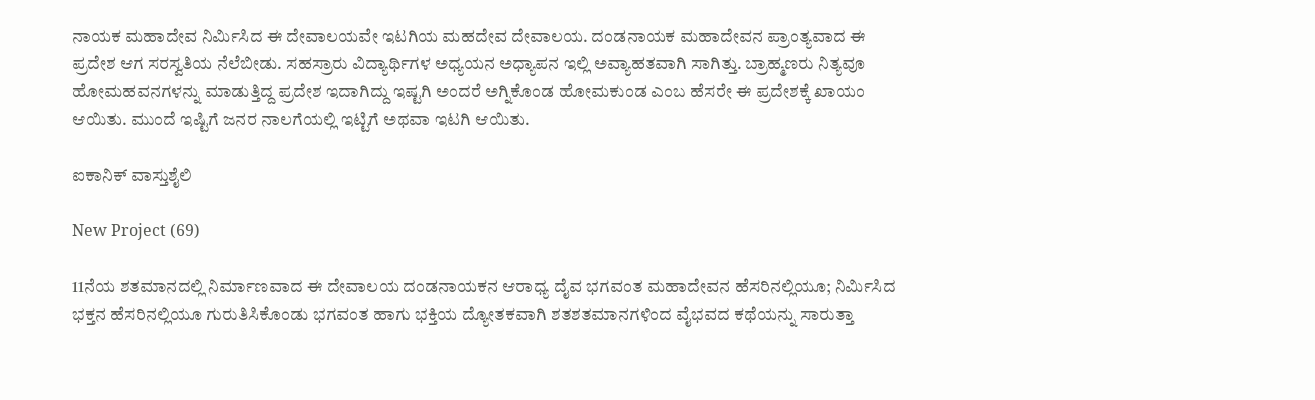ನಾಯಕ ಮಹಾದೇವ ನಿರ್ಮಿಸಿದ ಈ ದೇವಾಲಯವೇ ಇಟಗಿಯ ಮಹದೇವ ದೇವಾಲಯ. ದಂಡನಾಯಕ ಮಹಾದೇವನ ಪ್ರಾಂತ್ಯವಾದ ಈ ಪ್ರದೇಶ ಆಗ ಸರಸ್ವತಿಯ ನೆಲೆಬೀಡು. ಸಹಸ್ರಾರು ವಿದ್ಯಾರ್ಥಿಗಳ ಅಧ್ಯಯನ ಅಧ್ಯಾಪನ ಇಲ್ಲಿ ಅವ್ಯಾಹತವಾಗಿ ಸಾಗಿತ್ತು. ಬ್ರಾಹ್ಮಣರು ನಿತ್ಯವೂ ಹೋಮಹವನಗಳನ್ನು ಮಾಡುತ್ತಿದ್ದ ಪ್ರದೇಶ ಇದಾಗಿದ್ದು ಇಷ್ಟಗಿ ಅಂದರೆ ಅಗ್ನಿಕೊಂಡ ಹೋಮಕುಂಡ ಎಂಬ ಹೆಸರೇ ಈ ಪ್ರದೇಶಕ್ಕೆ ಖಾಯಂ ಆಯಿತು. ಮುಂದೆ ಇಷ್ಟಿಗೆ ಜನರ ನಾಲಗೆಯಲ್ಲಿ ಇಟ್ಟಿಗೆ ಅಥವಾ ಇಟಗಿ ಆಯಿತು.

ಐಕಾನಿಕ್‌ ವಾಸ್ತುಶೈಲಿ

New Project (69)

11ನೆಯ ಶತಮಾನದಲ್ಲಿ ನಿರ್ಮಾಣವಾದ ಈ ದೇವಾಲಯ ದಂಡನಾಯಕನ ಆರಾಧ್ಯ ದೈವ ಭಗವಂತ ಮಹಾದೇವನ ಹೆಸರಿನಲ್ಲಿಯೂ; ನಿರ್ಮಿಸಿದ ಭಕ್ತನ ಹೆಸರಿನಲ್ಲಿಯೂ ಗುರುತಿಸಿಕೊಂಡು ಭಗವಂತ ಹಾಗು ಭಕ್ತಿಯ ದ್ಯೋತಕವಾಗಿ ಶತಶತಮಾನಗಳಿಂದ ವೈಭವದ ಕಥೆಯನ್ನು ಸಾರುತ್ತಾ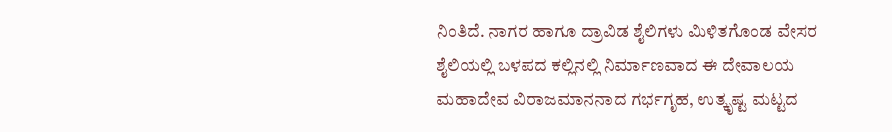ನಿಂತಿದೆ. ನಾಗರ ಹಾಗೂ ದ್ರಾವಿಡ ಶೈಲಿಗಳು ಮಿಳಿತಗೊಂಡ ವೇಸರ ಶೈಲಿಯಲ್ಲಿ ಬಳಪದ ಕಲ್ಲಿನಲ್ಲಿ ನಿರ್ಮಾಣವಾದ ಈ ದೇವಾಲಯ ಮಹಾದೇವ ವಿರಾಜಮಾನನಾದ ಗರ್ಭಗೃಹ, ಉತ್ಕೃಷ್ಟ ಮಟ್ಟದ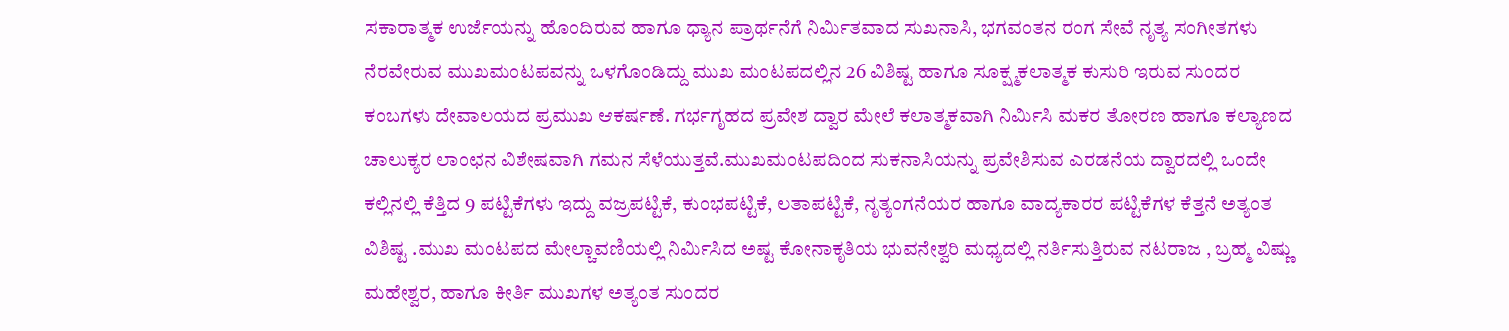ಸಕಾರಾತ್ಮಕ ಉರ್ಜೆಯನ್ನು ಹೊಂದಿರುವ ಹಾಗೂ ಧ್ಯಾನ ಪ್ರಾರ್ಥನೆಗೆ ನಿರ್ಮಿತವಾದ ಸುಖನಾಸಿ, ಭಗವಂತನ ರಂಗ ಸೇವೆ ನೃತ್ಯ ಸಂಗೀತಗಳು ನೆರವೇರುವ ಮುಖಮಂಟಪವನ್ನು ಒಳಗೊಂಡಿದ್ದು ಮುಖ ಮಂಟಪದಲ್ಲಿನ 26 ವಿಶಿಷ್ಟ ಹಾಗೂ ಸೂಕ್ಷ್ಮಕಲಾತ್ಮಕ ಕುಸುರಿ ಇರುವ ಸುಂದರ ಕಂಬಗಳು ದೇವಾಲಯದ ಪ್ರಮುಖ ಆಕರ್ಷಣೆ. ಗರ್ಭಗೃಹದ ಪ್ರವೇಶ ದ್ವಾರ ಮೇಲೆ ಕಲಾತ್ಮಕವಾಗಿ ನಿರ್ಮಿಸಿ ಮಕರ ತೋರಣ ಹಾಗೂ ಕಲ್ಯಾಣದ ಚಾಲುಕ್ಯರ ಲಾಂಛನ ವಿಶೇಷವಾಗಿ ಗಮನ ಸೆಳೆಯುತ್ತವೆ.ಮುಖಮಂಟಪದಿಂದ ಸುಕನಾಸಿಯನ್ನು ಪ್ರವೇಶಿಸುವ ಎರಡನೆಯ ದ್ವಾರದಲ್ಲಿ ಒಂದೇ ಕಲ್ಲಿನಲ್ಲಿ ಕೆತ್ತಿದ 9 ಪಟ್ಟಿಕೆಗಳು ಇದ್ದು ವಜ್ರಪಟ್ಟಿಕೆ, ಕುಂಭಪಟ್ಟಿಕೆ, ಲತಾಪಟ್ಟಿಕೆ, ನೃತ್ಯಂಗನೆಯರ ಹಾಗೂ ವಾದ್ಯಕಾರರ ಪಟ್ಟಿಕೆಗಳ ಕೆತ್ತನೆ ಅತ್ಯಂತ ವಿಶಿಷ್ಟ .ಮುಖ ಮಂಟಪದ ಮೇಲ್ಚಾವಣಿಯಲ್ಲಿ ನಿರ್ಮಿಸಿದ ಅಷ್ಟ ಕೋನಾಕೃತಿಯ ಭುವನೇಶ್ವರಿ ಮಧ್ಯದಲ್ಲಿ ನರ್ತಿಸುತ್ತಿರುವ ನಟರಾಜ , ಬ್ರಹ್ಮ ವಿಷ್ಣು ಮಹೇಶ್ವರ, ಹಾಗೂ ಕೀರ್ತಿ ಮುಖಗಳ ಅತ್ಯಂತ ಸುಂದರ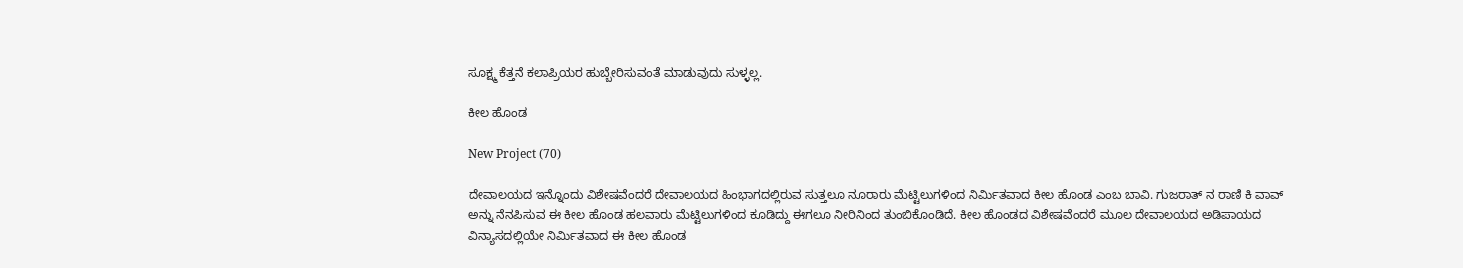ಸೂಕ್ಷ್ಮ ಕೆತ್ತನೆ ಕಲಾಪ್ರಿಯರ ಹುಬ್ಬೇರಿಸುವಂತೆ ಮಾಡುವುದು ಸುಳ್ಳಲ್ಲ.

ಕೀಲ ಹೊಂಡ

New Project (70)

ದೇವಾಲಯದ ಇನ್ನೊಂದು ವಿಶೇಷವೆಂದರೆ ದೇವಾಲಯದ ಹಿಂಭಾಗದಲ್ಲಿರುವ ಸುತ್ತಲೂ ನೂರಾರು ಮೆಟ್ಟಿಲುಗಳಿಂದ ನಿರ್ಮಿತವಾದ ಕೀಲ ಹೊಂಡ ಎಂಬ ಬಾವಿ. ಗುಜರಾತ್ ನ ರಾಣಿ ಕಿ ವಾವ್ ಅನ್ನು ನೆನಪಿಸುವ ಈ ಕೀಲ ಹೊಂಡ ಹಲವಾರು ಮೆಟ್ಟಿಲುಗಳಿಂದ ಕೂಡಿದ್ದು ಈಗಲೂ ನೀರಿನಿಂದ ತುಂಬಿಕೊಂಡಿದೆ. ಕೀಲ ಹೊಂಡದ ವಿಶೇಷವೆಂದರೆ ಮೂಲ ದೇವಾಲಯದ ಅಡಿಪಾಯದ ವಿನ್ಯಾಸದಲ್ಲಿಯೇ ನಿರ್ಮಿತವಾದ ಈ ಕೀಲ ಹೊಂಡ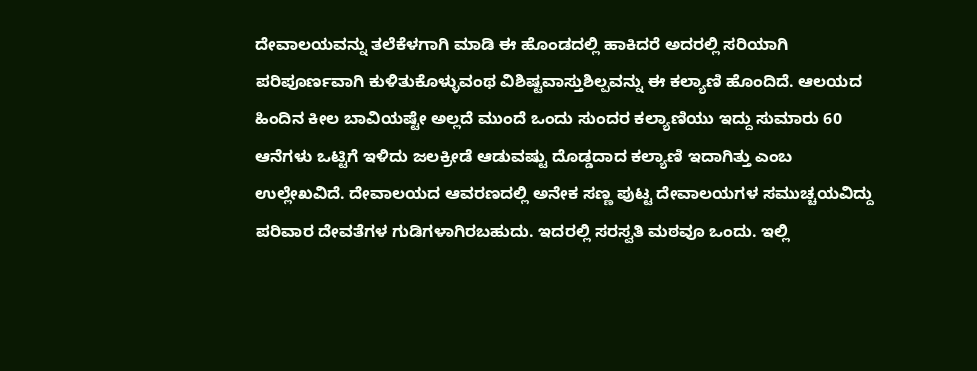ದೇವಾಲಯವನ್ನು ತಲೆಕೆಳಗಾಗಿ ಮಾಡಿ ಈ ಹೊಂಡದಲ್ಲಿ ಹಾಕಿದರೆ ಅದರಲ್ಲಿ ಸರಿಯಾಗಿ ಪರಿಪೂರ್ಣವಾಗಿ ಕುಳಿತುಕೊಳ್ಳುವಂಥ ವಿಶಿಷ್ಟವಾಸ್ತುಶಿಲ್ಪವನ್ನು ಈ ಕಲ್ಯಾಣಿ ಹೊಂದಿದೆ. ಆಲಯದ ಹಿಂದಿನ ಕೀಲ ಬಾವಿಯಷ್ಟೇ ಅಲ್ಲದೆ ಮುಂದೆ ಒಂದು ಸುಂದರ ಕಲ್ಯಾಣಿಯು ಇದ್ದು ಸುಮಾರು 60 ಆನೆಗಳು ಒಟ್ಟಿಗೆ ಇಳಿದು ಜಲಕ್ರೀಡೆ ಆಡುವಷ್ಟು ದೊಡ್ಡದಾದ ಕಲ್ಯಾಣಿ ಇದಾಗಿತ್ತು ಎಂಬ ಉಲ್ಲೇಖವಿದೆ. ದೇವಾಲಯದ ಆವರಣದಲ್ಲಿ ಅನೇಕ ಸಣ್ಣ ಪುಟ್ಟ ದೇವಾಲಯಗಳ ಸಮುಚ್ಚಯವಿದ್ದು ಪರಿವಾರ ದೇವತೆಗಳ ಗುಡಿಗಳಾಗಿರಬಹುದು. ಇದರಲ್ಲಿ ಸರಸ್ವತಿ ಮಠವೂ ಒಂದು. ಇಲ್ಲಿ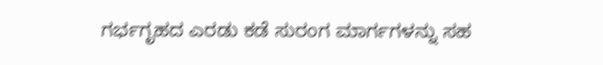ಗರ್ಭಗೃಹದ ಎರಡು ಕಡೆ ಸುರಂಗ ಮಾರ್ಗಗಳನ್ನು ಸಹ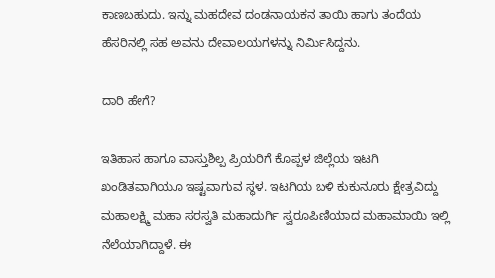ಕಾಣಬಹುದು. ಇನ್ನು ಮಹದೇವ ದಂಡನಾಯಕನ ತಾಯಿ ಹಾಗು ತಂದೆಯ ಹೆಸರಿನಲ್ಲಿ ಸಹ ಅವನು ದೇವಾಲಯಗಳನ್ನು ನಿರ್ಮಿಸಿದ್ದನು.

ದಾರಿ ಹೇಗೆ?

ಇತಿಹಾಸ ಹಾಗೂ ವಾಸ್ತುಶಿಲ್ಪ ಪ್ರಿಯರಿಗೆ ಕೊಪ್ಪಳ ಜಿಲ್ಲೆಯ ಇಟಗಿ ಖಂಡಿತವಾಗಿಯೂ ಇಷ್ಟವಾಗುವ ಸ್ಥಳ. ಇಟಗಿಯ ಬಳಿ ಕುಕುನೂರು ಕ್ಷೇತ್ರವಿದ್ದು ಮಹಾಲಕ್ಷ್ಮಿ ಮಹಾ ಸರಸ್ವತಿ ಮಹಾದುರ್ಗಿ ಸ್ವರೂಪಿಣಿಯಾದ ಮಹಾಮಾಯಿ ಇಲ್ಲಿ ನೆಲೆಯಾಗಿದ್ದಾಳೆ. ಈ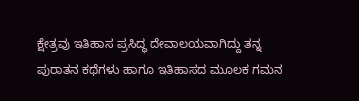ಕ್ಷೇತ್ರವು ಇತಿಹಾಸ ಪ್ರಸಿದ್ಧ ದೇವಾಲಯವಾಗಿದ್ದು ತನ್ನ ಪುರಾತನ ಕಥೆಗಳು ಹಾಗೂ ಇತಿಹಾಸದ ಮೂಲಕ ಗಮನ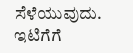ಸೆಳೆಯುವುದು. ಇಟಿಗೆಗೆ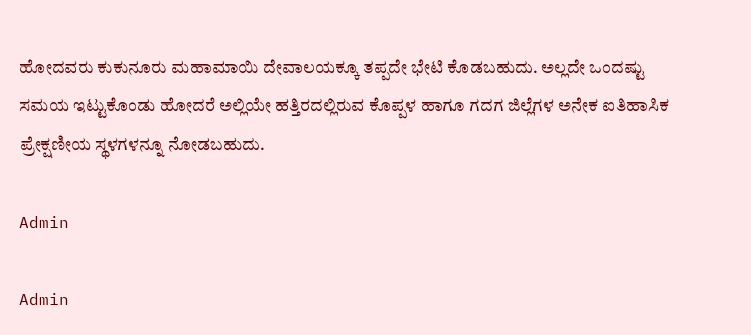ಹೋದವರು ಕುಕುನೂರು ಮಹಾಮಾಯಿ ದೇವಾಲಯಕ್ಕೂ ತಪ್ಪದೇ ಭೇಟಿ ಕೊಡಬಹುದು. ಅಲ್ಲದೇ ಒಂದಷ್ಟು ಸಮಯ ಇಟ್ಟುಕೊಂಡು ಹೋದರೆ ಅಲ್ಲಿಯೇ ಹತ್ತಿರದಲ್ಲಿರುವ ಕೊಪ್ಪಳ ಹಾಗೂ ಗದಗ ಜಿಲ್ಲೆಗಳ ಅನೇಕ ಐತಿಹಾಸಿಕ ಪ್ರೇಕ್ಷಣೀಯ ಸ್ಥಳಗಳನ್ನೂ ನೋಡಬಹುದು.

Admin

Admin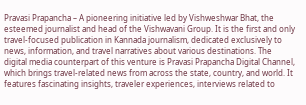Pravasi Prapancha – A pioneering initiative led by Vishweshwar Bhat, the esteemed journalist and head of the Vishwavani Group. It is the first and only travel-focused publication in Kannada journalism, dedicated exclusively to news, information, and travel narratives about various destinations. The digital media counterpart of this venture is Pravasi Prapancha Digital Channel, which brings travel-related news from across the state, country, and world. It features fascinating insights, traveler experiences, interviews related to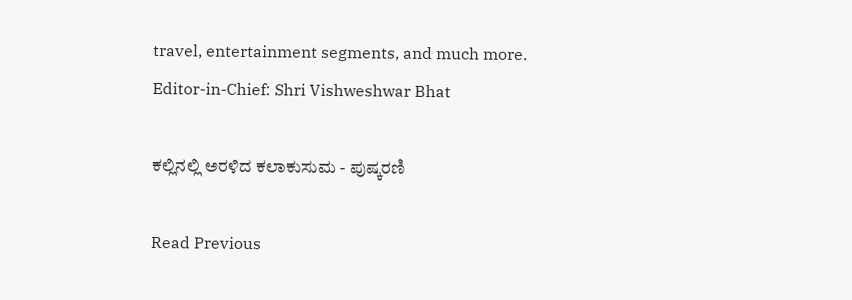travel, entertainment segments, and much more. Editor-in-Chief: Shri Vishweshwar Bhat

ಕಲ್ಲಿನಲ್ಲಿ ಅರಳಿದ ಕಲಾಕುಸುಮ - ಪುಷ್ಕರಣಿ

Read Previous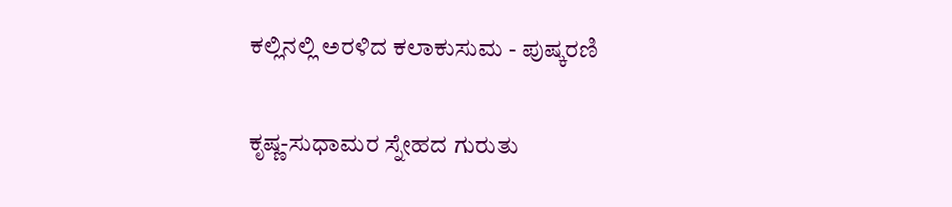ಕಲ್ಲಿನಲ್ಲಿ ಅರಳಿದ ಕಲಾಕುಸುಮ - ಪುಷ್ಕರಣಿ

ಕೃಷ್ಣ-ಸುಧಾಮರ ಸ್ನೇಹದ ಗುರುತು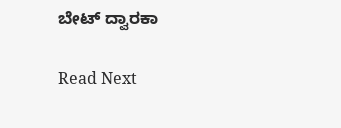ಬೇಟ್ ದ್ವಾರಕಾ

Read Next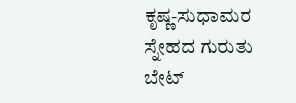ಕೃಷ್ಣ-ಸುಧಾಮರ ಸ್ನೇಹದ ಗುರುತು ಬೇಟ್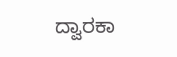ದ್ವಾರಕಾ